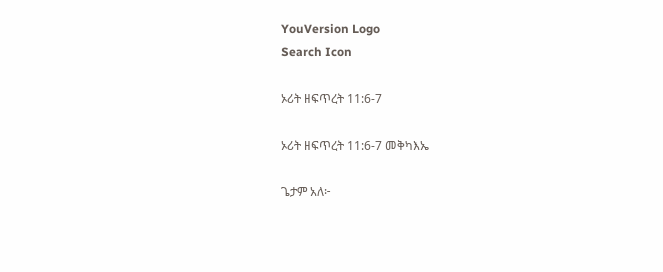YouVersion Logo
Search Icon

ኦሪት ዘፍጥረት 11:6-7

ኦሪት ዘፍጥረት 11:6-7 መቅካእኤ

ጌታም አለ፦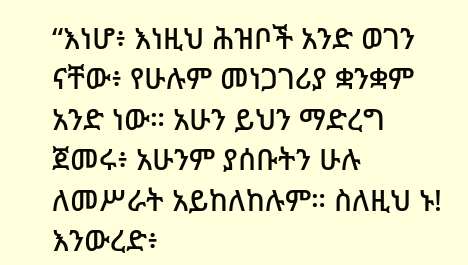“እነሆ፥ እነዚህ ሕዝቦች አንድ ወገን ናቸው፥ የሁሉም መነጋገሪያ ቋንቋም አንድ ነው። አሁን ይህን ማድረግ ጀመሩ፥ አሁንም ያሰቡትን ሁሉ ለመሥራት አይከለከሉም። ስለዚህ ኑ! እንውረድ፥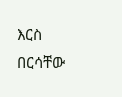እርስ በርሳቸው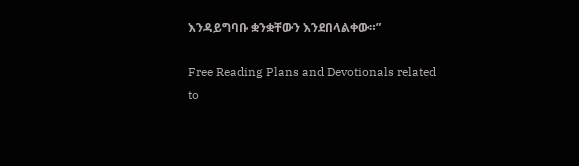እንዳይግባቡ ቋንቋቸውን እንደበላልቀው።”

Free Reading Plans and Devotionals related to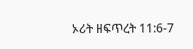ኦሪት ዘፍጥረት 11:6-7